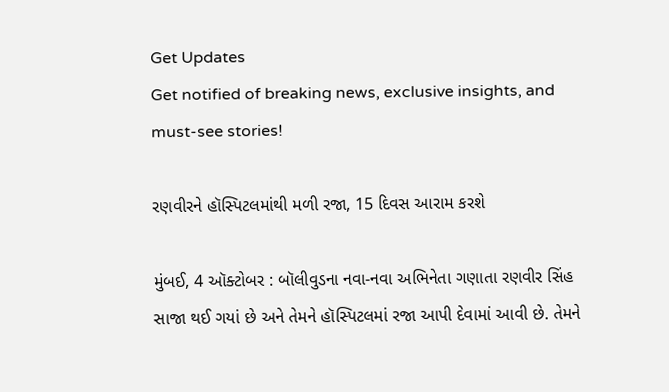Get Updates
Get notified of breaking news, exclusive insights, and must-see stories!

રણવીરને હૉસ્પિટલમાંથી મળી રજા, 15 દિવસ આરામ કરશે

મુંબઈ, 4 ઑક્ટોબર : બૉલીવુડના નવા-નવા અભિનેતા ગણાતા રણવીર સિંહ સાજા થઈ ગયાં છે અને તેમને હૉસ્પિટલમાં રજા આપી દેવામાં આવી છે. તેમને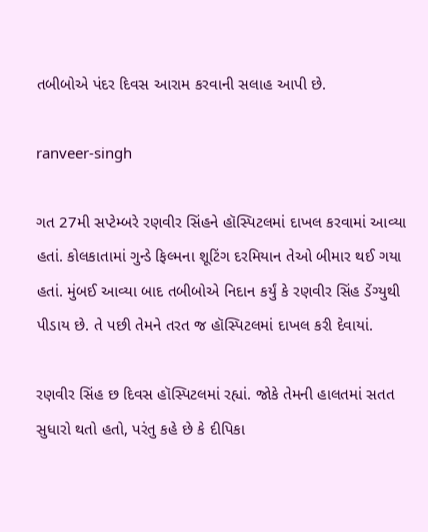તબીબોએ પંદર દિવસ આરામ કરવાની સલાહ આપી છે.

ranveer-singh

ગત 27મી સપ્ટેમ્બરે રણવીર સિંહને હૉસ્પિટલમાં દાખલ કરવામાં આવ્યા હતાં. કોલકાતામાં ગુન્ડે ફિલ્મના શૂટિંગ દરમિયાન તેઓ બીમાર થઈ ગયા હતાં. મુંબઈ આવ્યા બાદ તબીબોએ નિદાન કર્યું કે રણવીર સિંહ ડેંગ્યુથી પીડાય છે. તે પછી તેમને તરત જ હૉસ્પિટલમાં દાખલ કરી દેવાયાં.

રણવીર સિંહ છ દિવસ હૉસ્પિટલમાં રહ્યાં. જોકે તેમની હાલતમાં સતત સુધારો થતો હતો, પરંતુ કહે છે કે દીપિકા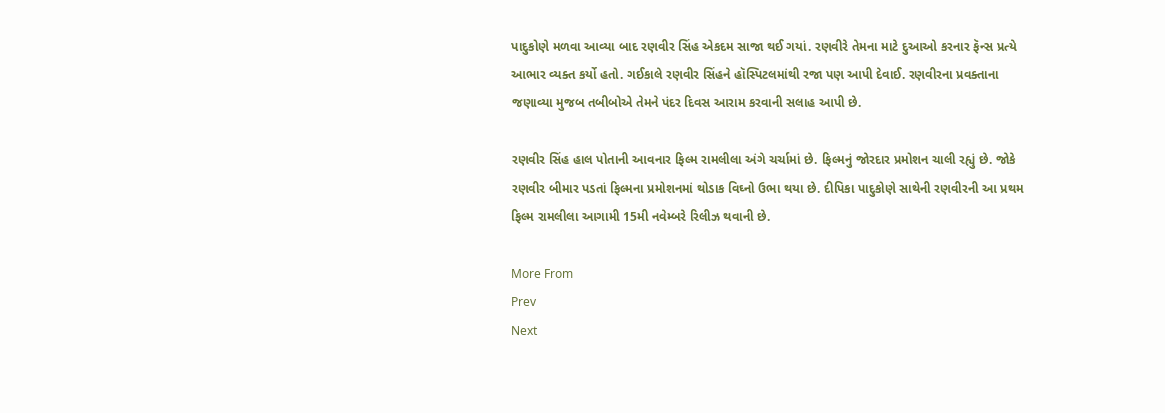પાદુકોણે મળવા આવ્યા બાદ રણવીર સિંહ એકદમ સાજા થઈ ગયાં. રણવીરે તેમના માટે દુઆઓ કરનાર ફૅન્સ પ્રત્યે આભાર વ્યક્ત કર્યો હતો. ગઈકાલે રણવીર સિંહને હૉસ્પિટલમાંથી રજા પણ આપી દેવાઈ. રણવીરના પ્રવક્તાના જણાવ્યા મુજબ તબીબોએ તેમને પંદર દિવસ આરામ કરવાની સલાહ આપી છે.

રણવીર સિંહ હાલ પોતાની આવનાર ફિલ્મ રામલીલા અંગે ચર્ચામાં છે. ફિલ્મનું જોરદાર પ્રમોશન ચાલી રહ્યું છે. જોકે રણવીર બીમાર પડતાં ફિલ્મના પ્રમોશનમાં થોડાક વિઘ્નો ઉભા થયા છે. દીપિકા પાદુકોણે સાથેની રણવીરની આ પ્રથમ ફિલ્મ રામલીલા આગામી 15મી નવેમ્બરે રિલીઝ થવાની છે.

More From
Prev
Next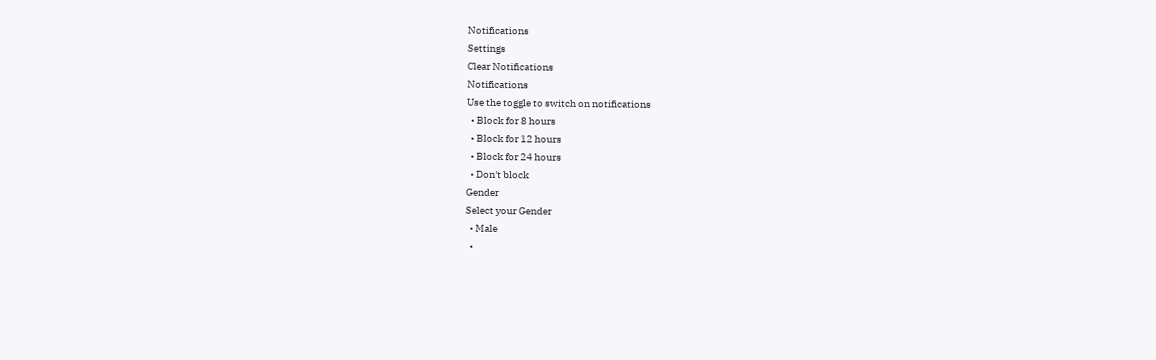Notifications
Settings
Clear Notifications
Notifications
Use the toggle to switch on notifications
  • Block for 8 hours
  • Block for 12 hours
  • Block for 24 hours
  • Don't block
Gender
Select your Gender
  • Male
  •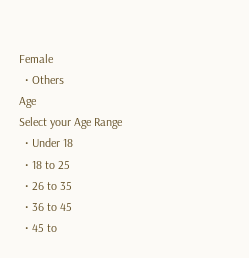Female
  • Others
Age
Select your Age Range
  • Under 18
  • 18 to 25
  • 26 to 35
  • 36 to 45
  • 45 to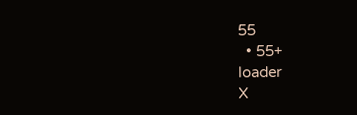55
  • 55+
loader
X